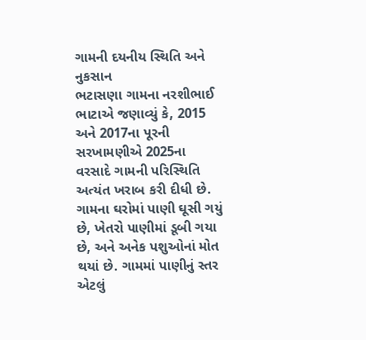ગામની દયનીય સ્થિતિ અને નુકસાન
ભટાસણા ગામના નરશીભાઈ ભાટાએ જણાવ્યું કે, 2015 અને 2017ના પૂરની સરખામણીએ 2025ના વરસાદે ગામની પરિસ્થિતિ અત્યંત ખરાબ કરી દીધી છે. ગામના ઘરોમાં પાણી ઘૂસી ગયું છે, ખેતરો પાણીમાં ડૂબી ગયા છે, અને અનેક પશુઓનાં મોત થયાં છે. ગામમાં પાણીનું સ્તર એટલું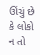ઊંચું છે કે લોકો ન તો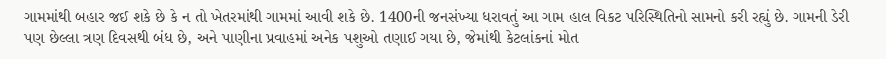ગામમાંથી બહાર જઈ શકે છે કે ન તો ખેતરમાંથી ગામમાં આવી શકે છે. 1400ની જનસંખ્યા ધરાવતું આ ગામ હાલ વિકટ પરિસ્થિતિનો સામનો કરી રહ્યું છે. ગામની ડેરી પણ છેલ્લા ત્રણ દિવસથી બંધ છે, અને પાણીના પ્રવાહમાં અનેક પશુઓ તણાઈ ગયા છે, જેમાંથી કેટલાંકનાં મોત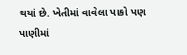થયાં છે. ખેતીમાં વાવેલા પાકો પણ પાણીમાં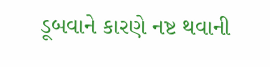ડૂબવાને કારણે નષ્ટ થવાની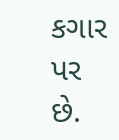કગાર પર છે.